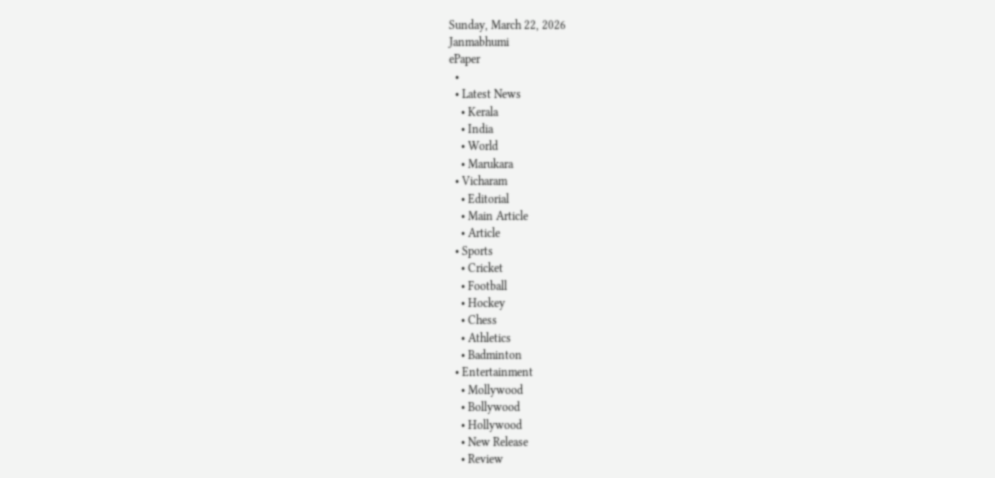Sunday, March 22, 2026
Janmabhumi
ePaper
  •
  • Latest News
    • Kerala
    • India
    • World
    • Marukara
  • Vicharam
    • Editorial
    • Main Article
    • Article
  • Sports
    • Cricket
    • Football
    • Hockey
    • Chess
    • Athletics
    • Badminton
  • Entertainment
    • Mollywood
    • Bollywood
    • Hollywood
    • New Release
    • Review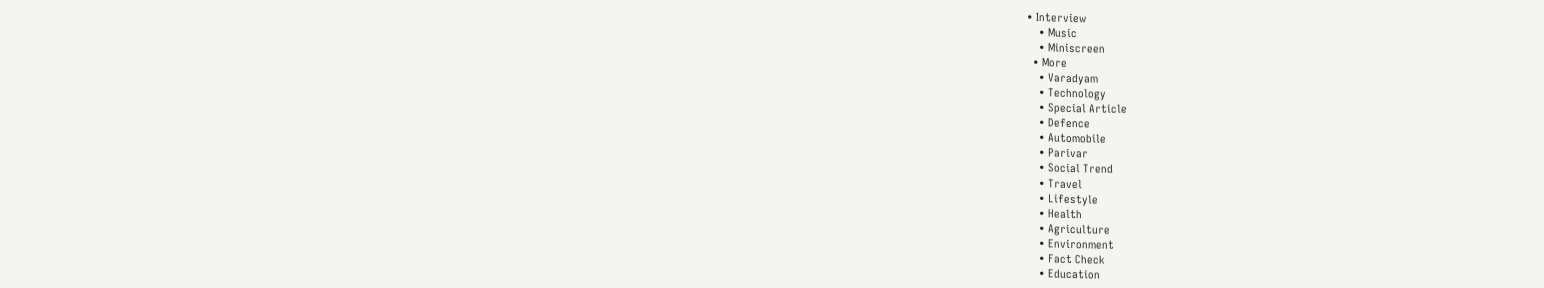• Interview
    • Music
    • Miniscreen
  • More
    • Varadyam
    • Technology
    • Special Article
    • Defence
    • Automobile
    • Parivar
    • Social Trend
    • Travel
    • Lifestyle
    • Health
    • Agriculture
    • Environment
    • Fact Check
    • Education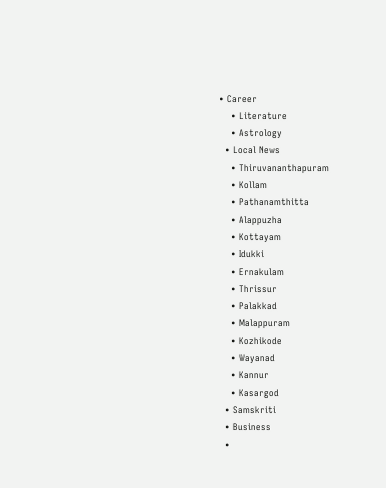• Career
    • Literature
    • Astrology
  • Local News
    • Thiruvananthapuram
    • Kollam
    • Pathanamthitta
    • Alappuzha
    • Kottayam
    • Idukki
    • Ernakulam
    • Thrissur
    • Palakkad
    • Malappuram
    • Kozhikode
    • Wayanad
    • Kannur
    • Kasargod
  • Samskriti
  • Business
  •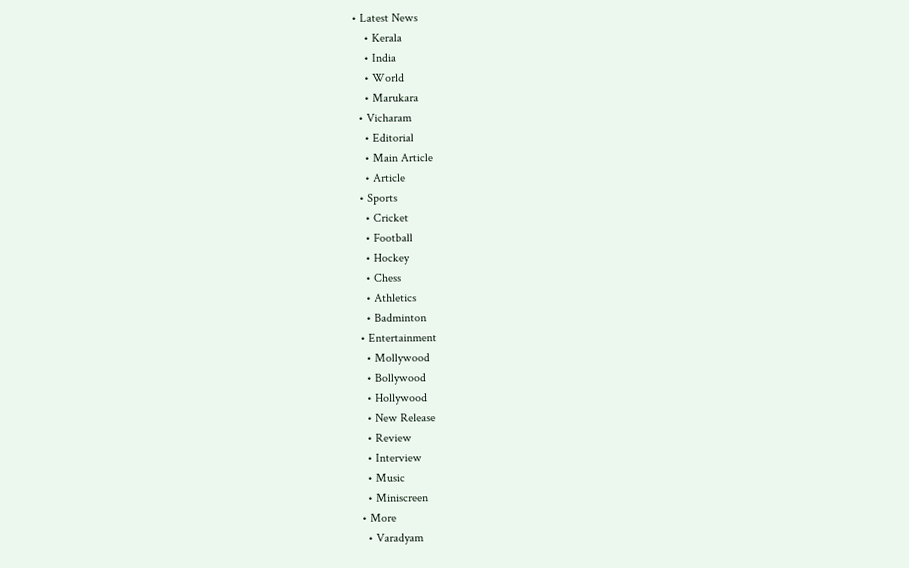• Latest News
    • Kerala
    • India
    • World
    • Marukara
  • Vicharam
    • Editorial
    • Main Article
    • Article
  • Sports
    • Cricket
    • Football
    • Hockey
    • Chess
    • Athletics
    • Badminton
  • Entertainment
    • Mollywood
    • Bollywood
    • Hollywood
    • New Release
    • Review
    • Interview
    • Music
    • Miniscreen
  • More
    • Varadyam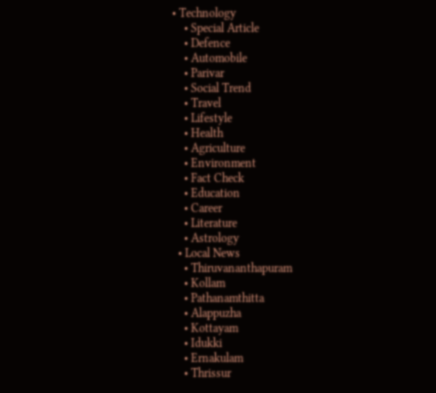• Technology
    • Special Article
    • Defence
    • Automobile
    • Parivar
    • Social Trend
    • Travel
    • Lifestyle
    • Health
    • Agriculture
    • Environment
    • Fact Check
    • Education
    • Career
    • Literature
    • Astrology
  • Local News
    • Thiruvananthapuram
    • Kollam
    • Pathanamthitta
    • Alappuzha
    • Kottayam
    • Idukki
    • Ernakulam
    • Thrissur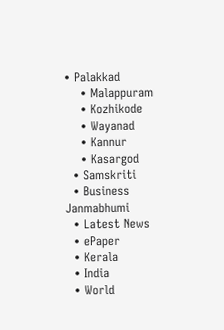• Palakkad
    • Malappuram
    • Kozhikode
    • Wayanad
    • Kannur
    • Kasargod
  • Samskriti
  • Business
Janmabhumi
  • Latest News
  • ePaper
  • Kerala
  • India
  • World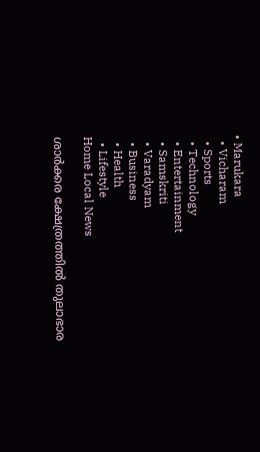• Marukara
  • Vicharam
  • Sports
  • Technology
  • Entertainment
  • Samskriti
  • Varadyam
  • Business
  • Health
  • Lifestyle
Home Local News

ശാര്‍ക്കര ക്ഷേത്രത്തില്‍ തുലാഭാര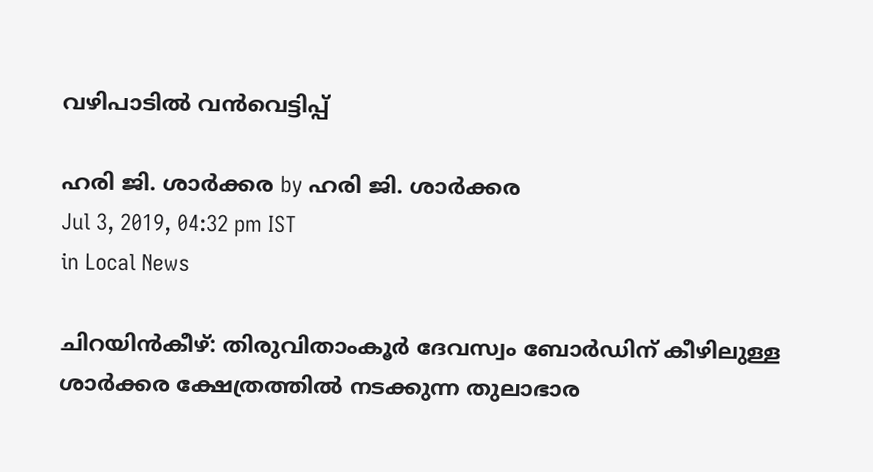വഴിപാടില്‍ വന്‍വെട്ടിപ്പ്

ഹരി ജി. ശാര്‍ക്കര by ഹരി ജി. ശാര്‍ക്കര
Jul 3, 2019, 04:32 pm IST
in Local News

ചിറയിന്‍കീഴ്: തിരുവിതാംകൂര്‍ ദേവസ്വം ബോര്‍ഡിന് കീഴിലുള്ള ശാര്‍ക്കര ക്ഷേത്രത്തില്‍ നടക്കുന്ന തുലാഭാര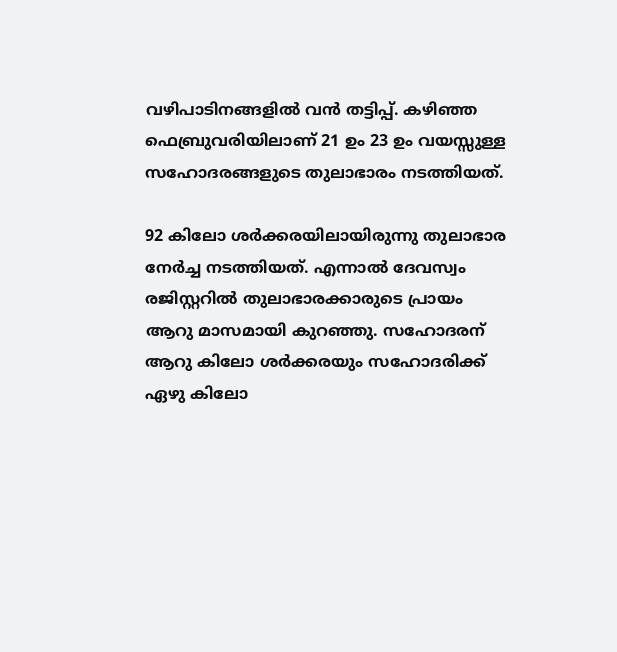വഴിപാടിനങ്ങളില്‍ വന്‍ തട്ടിപ്പ്. കഴിഞ്ഞ ഫെബ്രുവരിയിലാണ് 21 ഉം 23 ഉം വയസ്സുള്ള സഹോദരങ്ങളുടെ തുലാഭാരം നടത്തിയത്.

92 കിലോ ശര്‍ക്കരയിലായിരുന്നു തുലാഭാര നേര്‍ച്ച നടത്തിയത്. എന്നാല്‍ ദേവസ്വം രജിസ്റ്ററില്‍ തുലാഭാരക്കാരുടെ പ്രായം ആറു മാസമായി കുറഞ്ഞു. സഹോദരന് ആറു കിലോ ശര്‍ക്കരയും സഹോദരിക്ക് ഏഴു കിലോ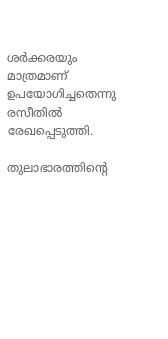ശര്‍ക്കരയും മാത്രമാണ് ഉപയോഗിച്ചതെന്നു രസീതില്‍ രേഖപ്പെടുത്തി.

തുലാഭാരത്തിന്റെ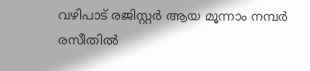വഴിപാട് രജിസ്റ്റര്‍ ആയ മൂന്നാം നമ്പര്‍ രസീതില്‍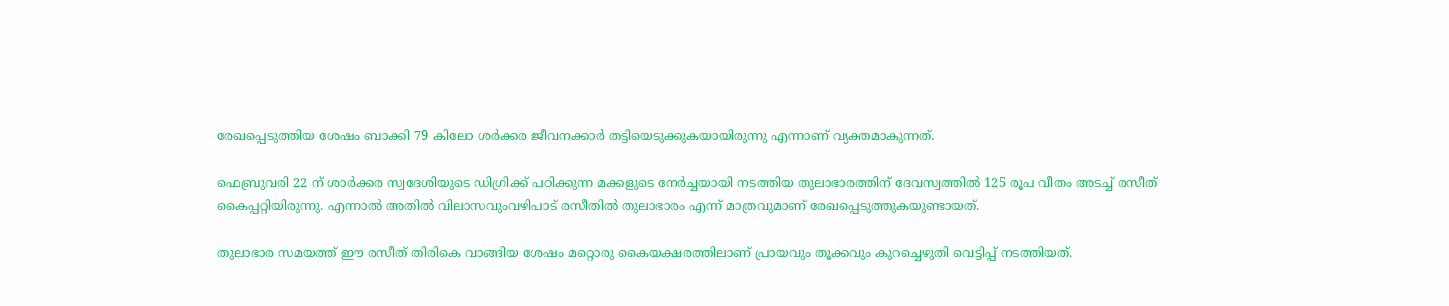രേഖപ്പെടുത്തിയ ശേഷം ബാക്കി 79 കിലോ ശര്‍ക്കര ജീവനക്കാര്‍ തട്ടിയെടുക്കുകയായിരുന്നു എന്നാണ് വ്യക്തമാകുന്നത്.

ഫെബ്രുവരി 22 ന് ശാര്‍ക്കര സ്വദേശിയുടെ ഡിഗ്രിക്ക് പഠിക്കുന്ന മക്കളുടെ നേര്‍ച്ചയായി നടത്തിയ തുലാഭാരത്തിന് ദേവസ്വത്തില്‍ 125 രൂപ വീതം അടച്ച് രസീത് കൈപ്പറ്റിയിരുന്നു. എന്നാല്‍ അതില്‍ വിലാസവുംവഴിപാട് രസീതില്‍ തുലാഭാരം എന്ന് മാത്രവുമാണ് രേഖപ്പെടുത്തുകയുണ്ടായത്.

തുലാഭാര സമയത്ത് ഈ രസീത് തിരികെ വാങ്ങിയ ശേഷം മറ്റൊരു കൈയക്ഷരത്തിലാണ് പ്രായവും തൂക്കവും കുറച്ചെഴുതി വെട്ടിപ്പ് നടത്തിയത്.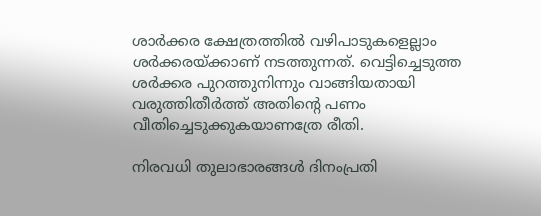ശാര്‍ക്കര ക്ഷേത്രത്തില്‍ വഴിപാടുകളെല്ലാം ശര്‍ക്കരയ്‌ക്കാണ് നടത്തുന്നത്. വെട്ടിച്ചെടുത്ത ശര്‍ക്കര പുറത്തുനിന്നും വാങ്ങിയതായി വരുത്തിതീര്‍ത്ത് അതിന്റെ പണം വീതിച്ചെടുക്കുകയാണത്രേ രീതി.

നിരവധി തുലാഭാരങ്ങള്‍ ദിനംപ്രതി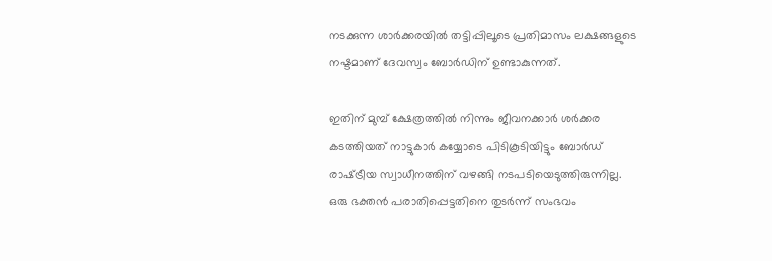നടക്കുന്ന ശാര്‍ക്കരയില്‍ തട്ടിപ്പിലൂടെ പ്രതിമാസം ലക്ഷങ്ങളുടെ നഷ്ടമാണ് ദേവസ്വം ബോര്‍ഡിന് ഉണ്ടാകുന്നത്.

ഇതിന് മുമ്പ് ക്ഷേത്രത്തില്‍ നിന്നും ജീവനക്കാര്‍ ശര്‍ക്കര കടത്തിയത് നാട്ടുകാര്‍ കയ്യോടെ പിടികൂടിയിട്ടും ബോര്‍ഡ് രാഷ്‌ട്രീയ സ്വാധീനത്തിന് വഴങ്ങി നടപടിയെടുത്തിരുന്നില്ല. ഒരു ഭക്തന്‍ പരാതിപ്പെട്ടതിനെ തുടര്‍ന്ന് സംഭവം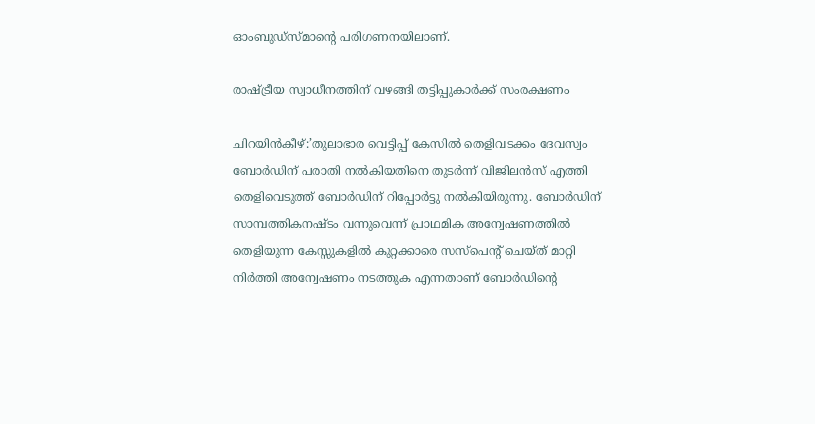ഓംബുഡ്‌സ്‌മാന്റെ പരിഗണനയിലാണ്.

രാഷ്‌ട്രീയ സ്വാധീനത്തിന് വഴങ്ങി തട്ടിപ്പുകാര്‍ക്ക് സംരക്ഷണം

ചിറയിന്‍കീഴ്:’തുലാഭാര വെട്ടിപ്പ് കേസില്‍ തെളിവടക്കം ദേവസ്വം ബോര്‍ഡിന് പരാതി നല്‍കിയതിനെ തുടര്‍ന്ന് വിജിലന്‍സ് എത്തി തെളിവെടുത്ത് ബോര്‍ഡിന് റിപ്പോര്‍ട്ടു നല്‍കിയിരുന്നു. ബോര്‍ഡിന് സാമ്പത്തികനഷ്ടം വന്നുവെന്ന് പ്രാഥമിക അന്വേഷണത്തില്‍ തെളിയുന്ന കേസ്സുകളില്‍ കുറ്റക്കാരെ സസ്‌പെന്റ് ചെയ്ത് മാറ്റി നിര്‍ത്തി അന്വേഷണം നടത്തുക എന്നതാണ് ബോര്‍ഡിന്റെ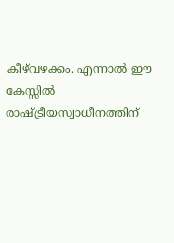കീഴ്‌വഴക്കം. എന്നാല്‍ ഈ കേസ്സില്‍ രാഷ്‌ട്രീയസ്വാധീനത്തിന്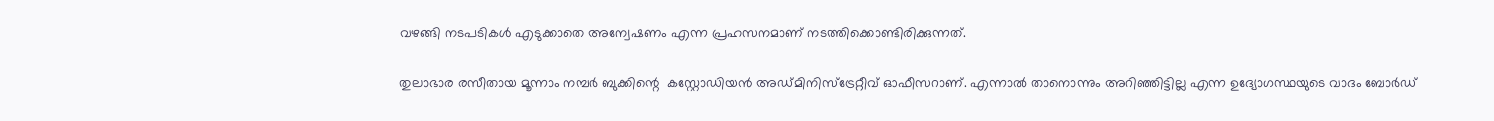വഴങ്ങി നടപടികള്‍ എടുക്കാതെ അന്വേഷണം എന്ന പ്രഹസനമാണ് നടത്തിക്കൊണ്ടിരിക്കുന്നത്.

തുലാഭാര രസീതായ മൂന്നാം നമ്പര്‍ ബുക്കിന്റെ  കസ്റ്റോഡിയന്‍ അഡ്മിനിസ്‌ട്രേറ്റീവ് ഓഫീസറാണ്. എന്നാല്‍ താനൊന്നും അറിഞ്ഞിട്ടില്ല എന്ന ഉദ്യോഗസ്ഥയുടെ വാദം ബോര്‍ഡ്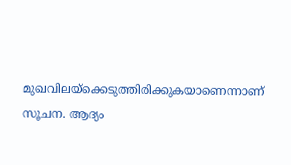മുഖവിലയ്‌ക്കെടുത്തിരിക്കുകയാണെന്നാണ് സൂചന. ആദ്യം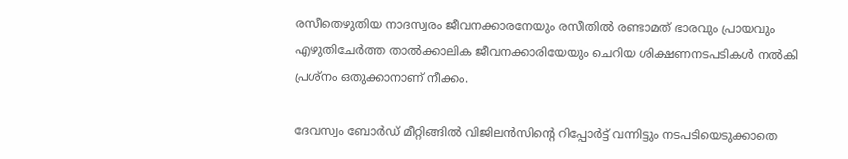രസീതെഴുതിയ നാദസ്വരം ജീവനക്കാരനേയും രസീതില്‍ രണ്ടാമത് ഭാരവും പ്രായവും എഴുതിചേര്‍ത്ത താല്‍ക്കാലിക ജീവനക്കാരിയേയും ചെറിയ ശിക്ഷണനടപടികള്‍ നല്‍കി പ്രശ്‌നം ഒതുക്കാനാണ് നീക്കം.

ദേവസ്വം ബോര്‍ഡ് മീറ്റിങ്ങില്‍ വിജിലന്‍സിന്റെ റിപ്പോര്‍ട്ട് വന്നിട്ടും നടപടിയെടുക്കാതെ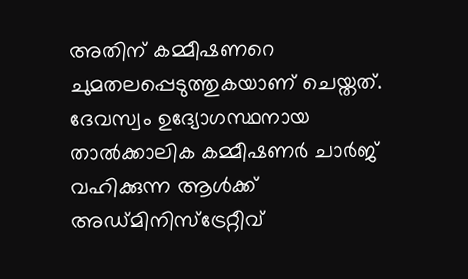അതിന് കമ്മീഷണറെ ചുമതലപ്പെടുത്തുകയാണ് ചെയ്തത്. ദേവസ്വം ഉദ്യോഗസ്ഥനായ താല്‍ക്കാലിക കമ്മീഷണര്‍ ചാര്‍ജ് വഹിക്കുന്ന ആള്‍ക്ക് അഡ്മിനിസ്‌ട്രേറ്റീവ്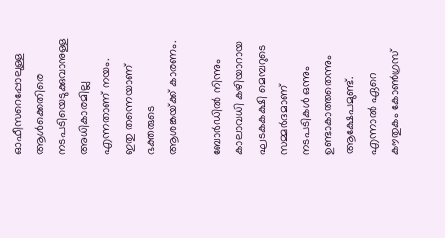ഓഫീസറെപ്പോലുള്ള ആള്‍ക്കെതിരെ നടപടിയെടുക്കുവാനുള്ള അധികാരമില്ല എന്നതാണ് നയം. ഇതു തന്നെയാണ് ഭക്തരുടെ ആശങ്കയ്‌ക്ക് കാരണം.

ബോര്‍ഡില്‍ നിന്നും കാലാവധി കഴിയാറായ ഘടകകക്ഷി മെമ്പറുടെ സമ്മര്‍ദമാണ് നടപടികള്‍ ഒന്നും ഉണ്ടാകാത്തതെന്നും ആക്ഷേപമുണ്ട്. എന്നാല്‍ ഏറെ കൗതുകം കോണ്‍ഗ്രസ്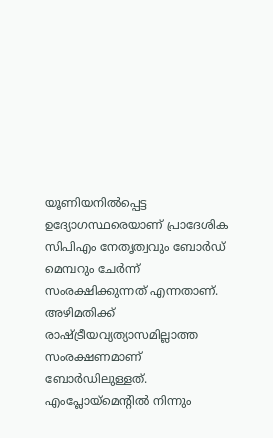യൂണിയനില്‍പ്പെട്ട ഉദ്യോഗസ്ഥരെയാണ് പ്രാദേശിക സിപിഎം നേതൃത്വവും ബോര്‍ഡ് മെമ്പറും ചേര്‍ന്ന് സംരക്ഷിക്കുന്നത് എന്നതാണ്. അഴിമതിക്ക് രാഷ്‌ട്രീയവ്യത്യാസമില്ലാത്ത സംരക്ഷണമാണ് ബോര്‍ഡിലുള്ളത്. എംപ്ലോയ്‌മെന്റില്‍ നിന്നും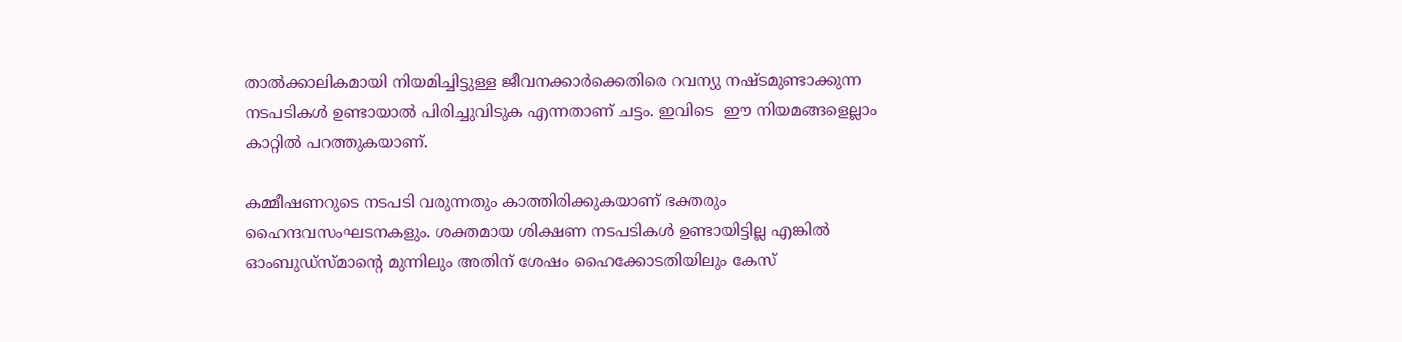താല്‍ക്കാലികമായി നിയമിച്ചിട്ടുള്ള ജീവനക്കാര്‍ക്കെതിരെ റവന്യു നഷ്ടമുണ്ടാക്കുന്ന നടപടികള്‍ ഉണ്ടായാല്‍ പിരിച്ചുവിടുക എന്നതാണ് ചട്ടം. ഇവിടെ  ഈ നിയമങ്ങളെല്ലാം കാറ്റില്‍ പറത്തുകയാണ്.

കമ്മീഷണറുടെ നടപടി വരുന്നതും കാത്തിരിക്കുകയാണ് ഭക്തരും ഹൈന്ദവസംഘടനകളും. ശക്തമായ ശിക്ഷണ നടപടികള്‍ ഉണ്ടായിട്ടില്ല എങ്കില്‍ ഓംബുഡ്‌സ്മാന്റെ മുന്നിലും അതിന് ശേഷം ഹൈക്കോടതിയിലും കേസ്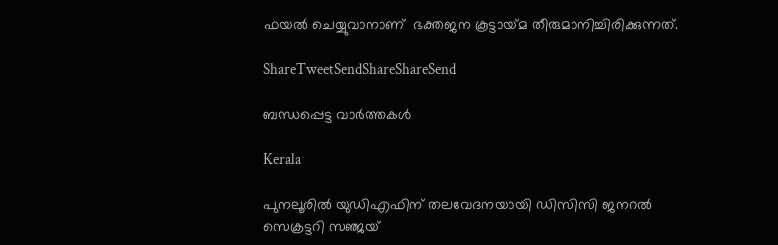ഫയല്‍ ചെയ്യുവാനാണ്  ഭക്തജന കൂട്ടായ്‌മ തീരുമാനിച്ചിരിക്കുന്നത്.

ShareTweetSendShareShareSend

ബന്ധപ്പെട്ട വാര്‍ത്തകള്‍

Kerala

പുനലൂരില്‍ യുഡിഎഫിന് തലവേദനയായി ഡിസിസി ജനറല്‍ സെക്രട്ടറി സഞ്ജയ്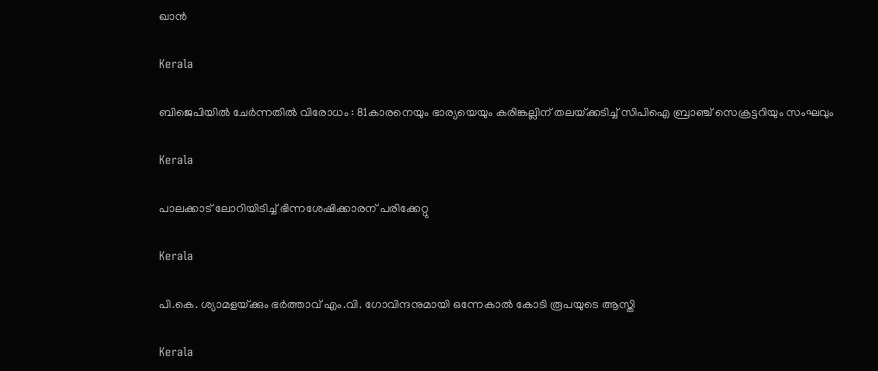ഖാന്‍

Kerala

ബിജെപിയില്‍ ചേര്‍ന്നതില്‍ വിരോധം : 81കാരനെയും ഭാര്യയെയും കരിങ്കല്ലിന് തലയ്‌ക്കടിച്ച് സിപിഐ ബ്രാഞ്ച് സെക്രട്ടറിയും സംഘവും

Kerala

പാലക്കാട് ലോറിയിടിച്ച് ഭിന്നശേഷിക്കാരന് പരിക്കേറ്റു

Kerala

പി.കെ. ശ്യാമളയ്‌ക്കും ഭര്‍ത്താവ് എം.വി. ഗോവിന്ദനുമായി ഒന്നേകാല്‍ കോടി രൂപയുടെ ആസ്തി

Kerala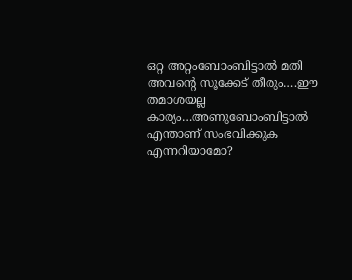ഒറ്റ അറ്റംബോംബിട്ടാൽ മതി അവന്റെ സൂക്കേട് തീരും….ഈ തമാശയല്ല കാര്യം…അണുബോംബിട്ടാല്‍ എന്താണ് സംഭവിക്കുക എന്നറിയാമോ?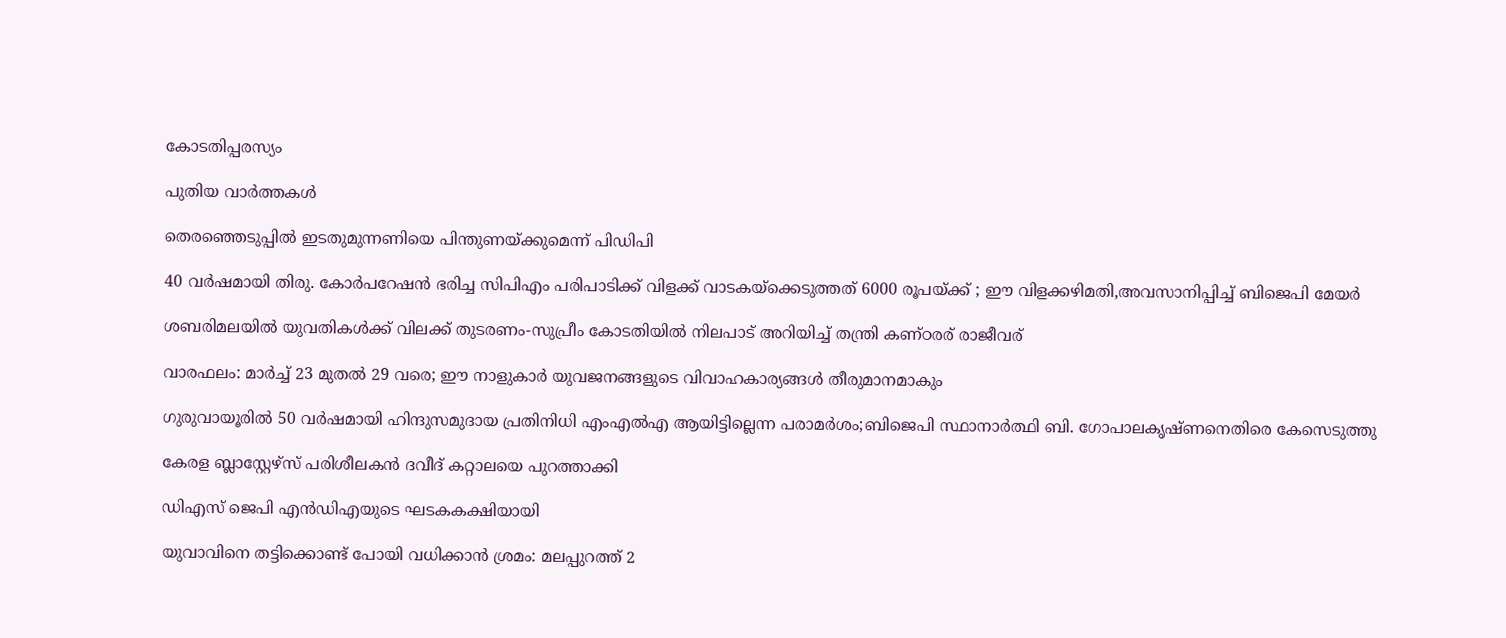കോടതിപ്പരസ്യം

പുതിയ വാര്‍ത്തകള്‍

തെരഞ്ഞെടുപ്പില്‍ ഇടതുമുന്നണിയെ പിന്തുണയ്‌ക്കുമെന്ന് പിഡിപി

40 വര്‍ഷമായി തിരു. കോര്‍പറേഷന്‍ ഭരിച്ച സിപിഎം പരിപാടിക്ക് വിളക്ക് വാടകയ്‌ക്കെടുത്തത് 6000 രൂപയ്‌ക്ക് ; ഈ വിളക്കഴിമതി,അവസാനിപ്പിച്ച് ബിജെപി മേയര്‍

ശബരിമലയില്‍ യുവതികള്‍ക്ക് വിലക്ക് തുടരണം-സുപ്രീം കോടതിയില്‍ നിലപാട് അറിയിച്ച് തന്ത്രി കണ്ഠരര് രാജീവര്

വാരഫലം: മാര്‍ച്ച് 23 മുതല്‍ 29 വരെ; ഈ നാളുകാര്‍ യുവജനങ്ങളുടെ വിവാഹകാര്യങ്ങള്‍ തീരുമാനമാകും

ഗുരുവായൂരില്‍ 50 വര്‍ഷമായി ഹിന്ദുസമുദായ പ്രതിനിധി എംഎല്‍എ ആയിട്ടില്ലെന്ന പരാമര്‍ശം;ബിജെപി സ്ഥാനാര്‍ത്ഥി ബി. ഗോപാലകൃഷ്ണനെതിരെ കേസെടുത്തു

കേരള ബ്ലാസ്റ്റേഴ്സ് പരിശീലകന്‍ ദവീദ് കറ്റാലയെ പുറത്താക്കി

ഡിഎസ് ജെപി എൻഡിഎയുടെ ഘടകകക്ഷിയായി

യുവാവിനെ തട്ടിക്കൊണ്ട് പോയി വധിക്കാന്‍ ശ്രമം: മലപ്പുറത്ത് 2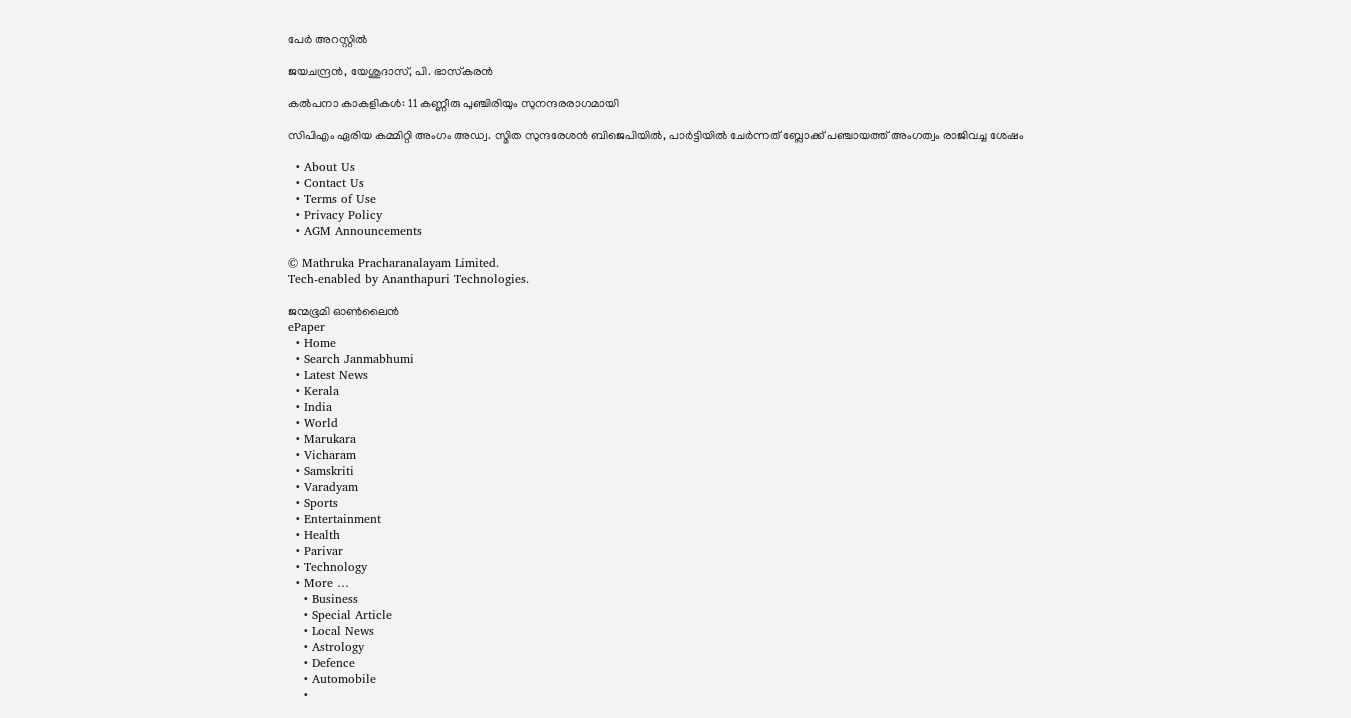പേര്‍ അറസ്റ്റില്‍

ജയചന്ദ്രന്‍, യേശുദാസ്, പി. ഭാസ്‌കരന്‍

കല്‍പനാ കാകളികള്‍: 11 കണ്ണീരു പുഞ്ചിരിയും സുനന്ദരരാഗമായി

സിപിഎം ഏരിയ കമ്മിറ്റി അംഗം അഡ്വ. സ്മിത സുന്ദരേശന്‍ ബിജെപിയില്‍, പാര്‍ട്ടിയില്‍ ചേര്‍ന്നത് ബ്ലോക്ക് പഞ്ചായത്ത് അംഗത്വം രാജിവച്ച ശേഷം

  • About Us
  • Contact Us
  • Terms of Use
  • Privacy Policy
  • AGM Announcements

© Mathruka Pracharanalayam Limited.
Tech-enabled by Ananthapuri Technologies.

ജന്മഭൂമി ഓണ്‍ലൈന്‍
ePaper
  • Home
  • Search Janmabhumi
  • Latest News
  • Kerala
  • India
  • World
  • Marukara
  • Vicharam
  • Samskriti
  • Varadyam
  • Sports
  • Entertainment
  • Health
  • Parivar
  • Technology
  • More …
    • Business
    • Special Article
    • Local News
    • Astrology
    • Defence
    • Automobile
    •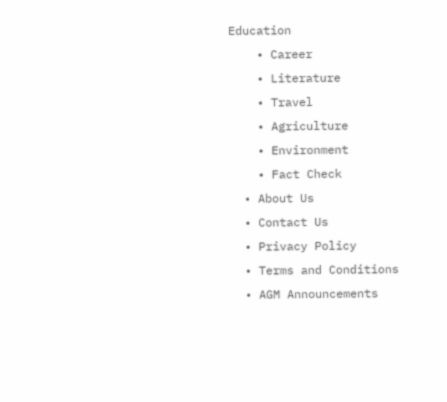Education
    • Career
    • Literature
    • Travel
    • Agriculture
    • Environment
    • Fact Check
  • About Us
  • Contact Us
  • Privacy Policy
  • Terms and Conditions
  • AGM Announcements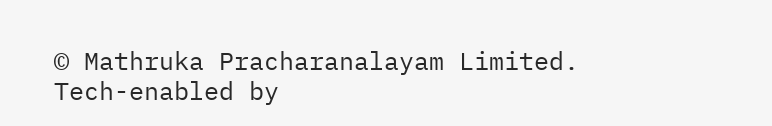© Mathruka Pracharanalayam Limited.
Tech-enabled by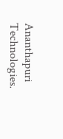Ananthapuri Technologies.